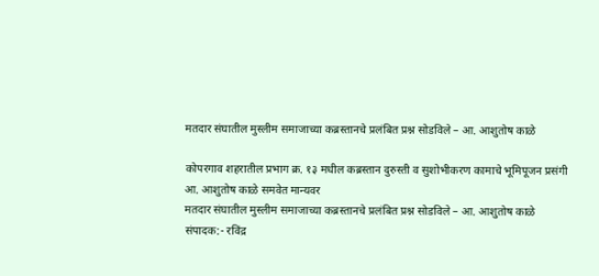मतदार संघातील मुस्लीम समाजाच्या कब्रस्तानचे प्रलंबित प्रश्न सोडविले – आ. आशुतोष काळे

कोपरगाव शहरातील प्रभाग क्र. १३ मधील कब्रस्तान दुरुस्ती व सुशोभीकरण कामाचे भूमिपूजन प्रसंगी आ. आशुतोष काळे समवेत मान्यवर
मतदार संघातील मुस्लीम समाजाच्या कब्रस्तानचे प्रलंबित प्रश्न सोडविले – आ. आशुतोष काळे
संपादक:- रविंद्र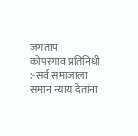जगताप
कोपरगाव प्रतिनिधी :-सर्व समाजाला समान न्याय देतांना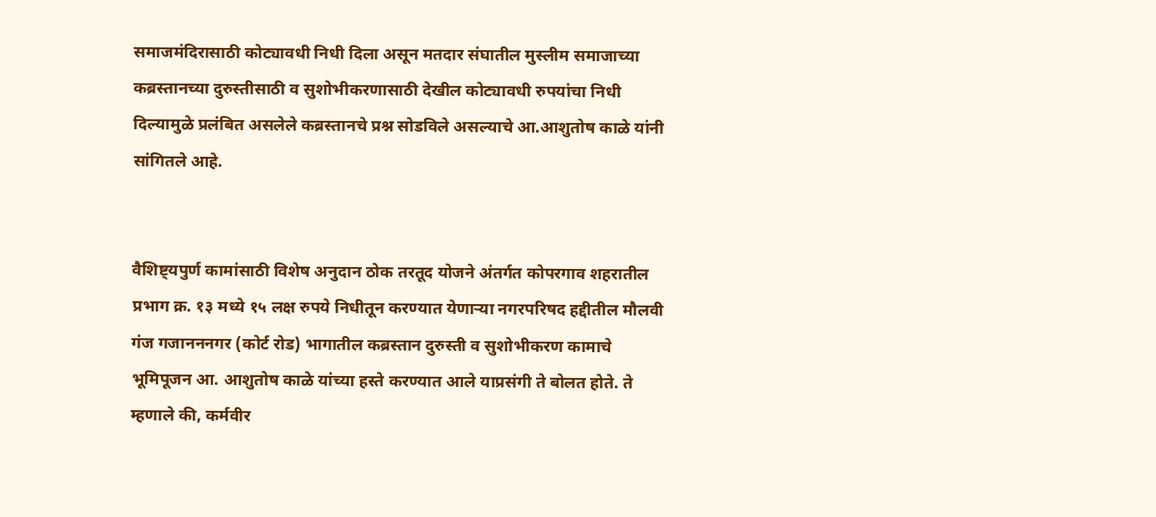समाजमंदिरासाठी कोट्यावधी निधी दिला असून मतदार संघातील मुस्लीम समाजाच्या कब्रस्तानच्या दुरुस्तीसाठी व सुशोभीकरणासाठी देखील कोट्यावधी रुपयांचा निधी दिल्यामुळे प्रलंबित असलेले कब्रस्तानचे प्रश्न सोडविले असल्याचे आ.आशुतोष काळे यांनी सांगितले आहे.


वैशिष्ट्यपुर्ण कामांसाठी विशेष अनुदान ठोक तरतूद योजने अंतर्गत कोपरगाव शहरातील प्रभाग क्र. १३ मध्ये १५ लक्ष रुपये निधीतून करण्यात येणाऱ्या नगरपरिषद हद्दीतील मौलवी गंज गजानननगर (कोर्ट रोड) भागातील कब्रस्तान दुरुस्ती व सुशोभीकरण कामाचे भूमिपूजन आ. आशुतोष काळे यांच्या हस्ते करण्यात आले याप्रसंगी ते बोलत होते. ते म्हणाले की, कर्मवीर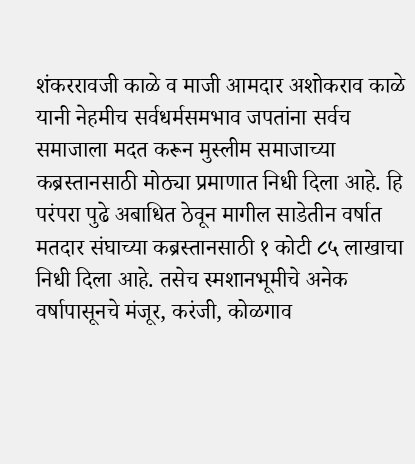शंकररावजी काळे व माजी आमदार अशोकराव काळे यानी नेहमीच सर्वधर्मसमभाव जपतांना सर्वच समाजाला मदत करून मुस्लीम समाजाच्या कब्रस्तानसाठी मोठ्या प्रमाणात निधी दिला आहे. हि परंपरा पुढे अबाधित ठेवून मागील साडेतीन वर्षात मतदार संघाच्या कब्रस्तानसाठी १ कोटी ८५ लाखाचा निधी दिला आहे. तसेच स्मशानभूमीचे अनेक वर्षापासूनचे मंजूर, करंजी, कोळगाव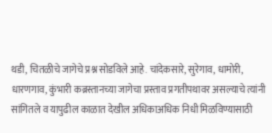थडी, चितळीचे जागेचे प्रश्न सोडविले आहे. चांदेकसारे, सुरेगाव, धामोरी, धारणगाव, कुंभारी कब्रस्तानच्या जागेचा प्रस्ताव प्रगतीपथावर असल्याचे त्यांनी सांगितले व यापुढील काळात देखील अधिकाअधिक निधी मिळविण्यासाठी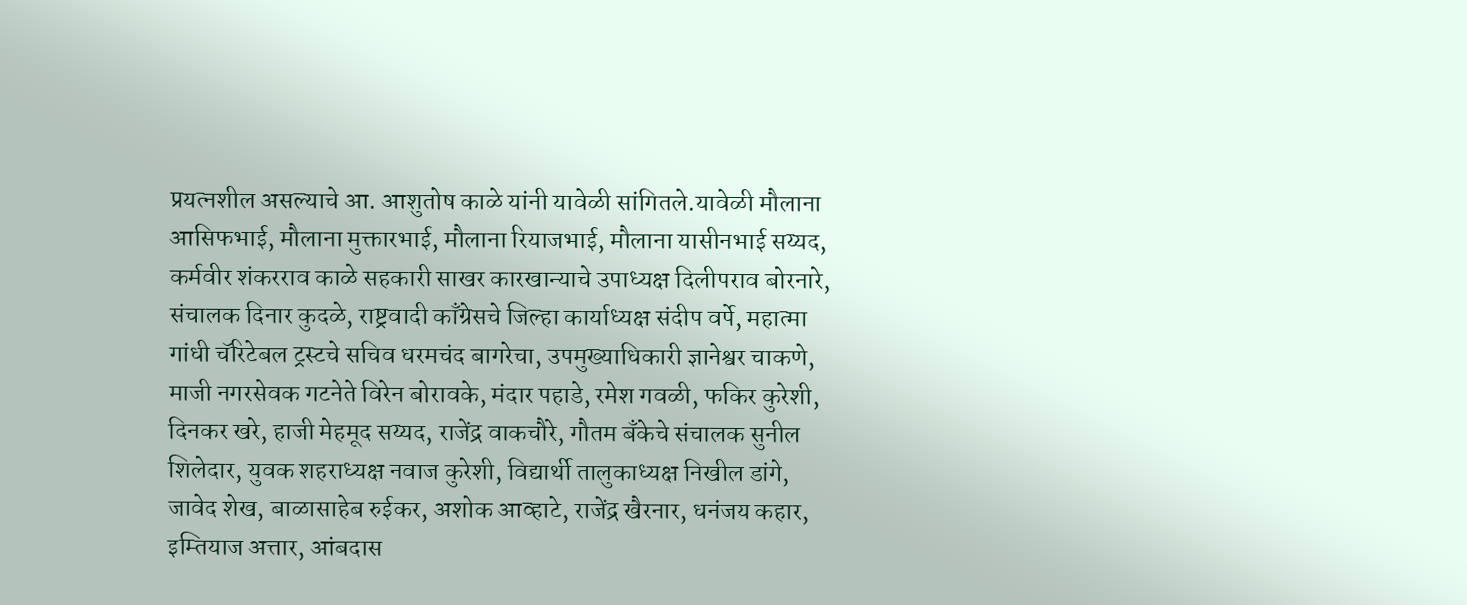प्रयत्नशील असल्याचे आ. आशुतोष काळे यांनी यावेळी सांगितले.यावेळी मौलाना आसिफभाई, मौलाना मुक्तारभाई, मौलाना रियाजभाई, मौलाना यासीनभाई सय्यद, कर्मवीर शंकरराव काळे सहकारी साखर कारखान्याचे उपाध्यक्ष दिलीपराव बोरनारे, संचालक दिनार कुदळे, राष्ट्रवादी काँग्रेसचे जिल्हा कार्याध्यक्ष संदीप वर्पे, महात्मा गांधी चॅरिटेबल ट्रस्टचे सचिव धरमचंद बागरेचा, उपमुख्याधिकारी ज्ञानेश्वर चाकणे, माजी नगरसेवक गटनेते विरेन बोरावके, मंदार पहाडे, रमेश गवळी, फकिर कुरेशी, दिनकर खरे, हाजी मेहमूद सय्यद, राजेंद्र वाकचौरे, गौतम बँकेचे संचालक सुनील शिलेदार, युवक शहराध्यक्ष नवाज कुरेशी, विद्यार्थी तालुकाध्यक्ष निखील डांगे, जावेद शेख, बाळासाहेब रुईकर, अशोक आव्हाटे, राजेंद्र खैरनार, धनंजय कहार, इम्तियाज अत्तार, आंबदास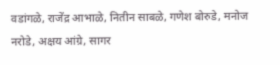वडांगळे, राजेंद्र आभाळे, नितीन साबळे, गणेश बोरुडे, मनोज नरोडे, अक्षय आंग्रे, सागर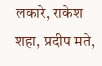लकारे, राकेश शहा, प्रदीप मते,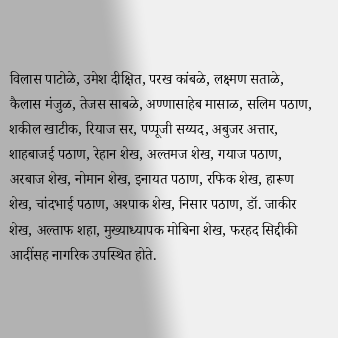विलास पाटोळे, उमेश दीक्षित, परख कांबळे, लक्ष्मण सताळे, कैलास मंजुळ, तेजस साबळे, अण्णासाहेब मासाळ, सलिम पठाण, शकील खाटीक, रियाज सर, पप्पूजी सय्यद, अबुजर अत्तार, शाहबाजई पठाण, रेहान शेख, अल्तमज शेख, गयाज पठाण, अरबाज शेख, नोमान शेख, इनायत पठाण, रफिक शेख, हारूण शेख, चांदभाई पठाण, अश्पाक शेख, निसार पठाण, डॉ. जाकीर शेख, अल्ताफ शहा, मुख्याध्यापक मोबिना शेख, फरहद सिद्दीकी आदींसह नागरिक उपस्थित होते.